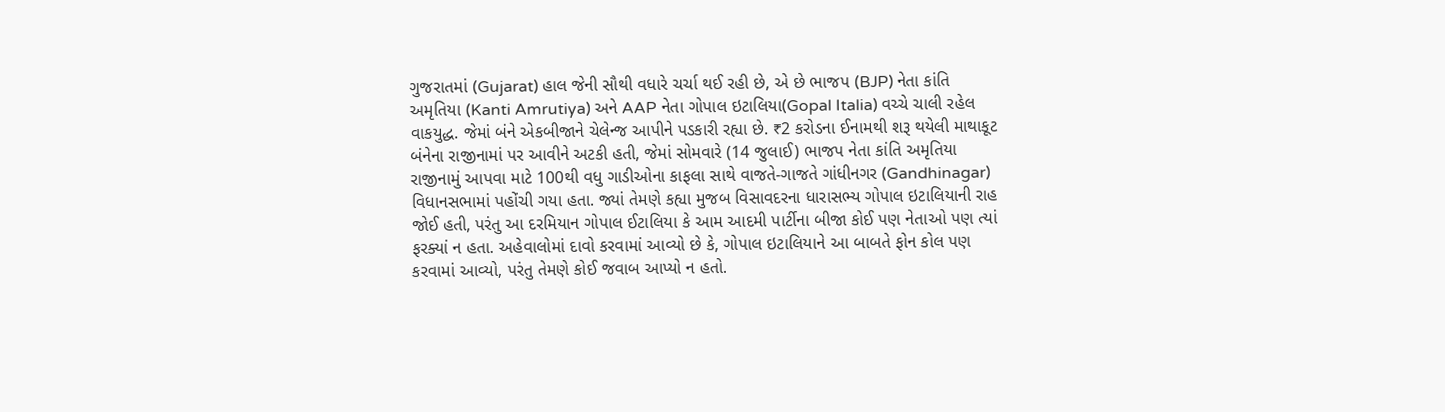ગુજરાતમાં (Gujarat) હાલ જેની સૌથી વધારે ચર્ચા થઈ રહી છે, એ છે ભાજપ (BJP) નેતા કાંતિ અમૃતિયા (Kanti Amrutiya) અને AAP નેતા ગોપાલ ઇટાલિયા(Gopal Italia) વચ્ચે ચાલી રહેલ વાકયુદ્ધ. જેમાં બંને એકબીજાને ચેલેન્જ આપીને પડકારી રહ્યા છે. ₹2 કરોડના ઈનામથી શરૂ થયેલી માથાકૂટ બંનેના રાજીનામાં પર આવીને અટકી હતી, જેમાં સોમવારે (14 જુલાઈ) ભાજપ નેતા કાંતિ અમૃતિયા રાજીનામું આપવા માટે 100થી વધુ ગાડીઓના કાફલા સાથે વાજતે-ગાજતે ગાંધીનગર (Gandhinagar) વિધાનસભામાં પહોંચી ગયા હતા. જ્યાં તેમણે કહ્યા મુજબ વિસાવદરના ધારાસભ્ય ગોપાલ ઇટાલિયાની રાહ જોઈ હતી, પરંતુ આ દરમિયાન ગોપાલ ઈટાલિયા કે આમ આદમી પાર્ટીના બીજા કોઈ પણ નેતાઓ પણ ત્યાં ફરક્યાં ન હતા. અહેવાલોમાં દાવો કરવામાં આવ્યો છે કે, ગોપાલ ઇટાલિયાને આ બાબતે ફોન કોલ પણ કરવામાં આવ્યો, પરંતુ તેમણે કોઈ જવાબ આપ્યો ન હતો.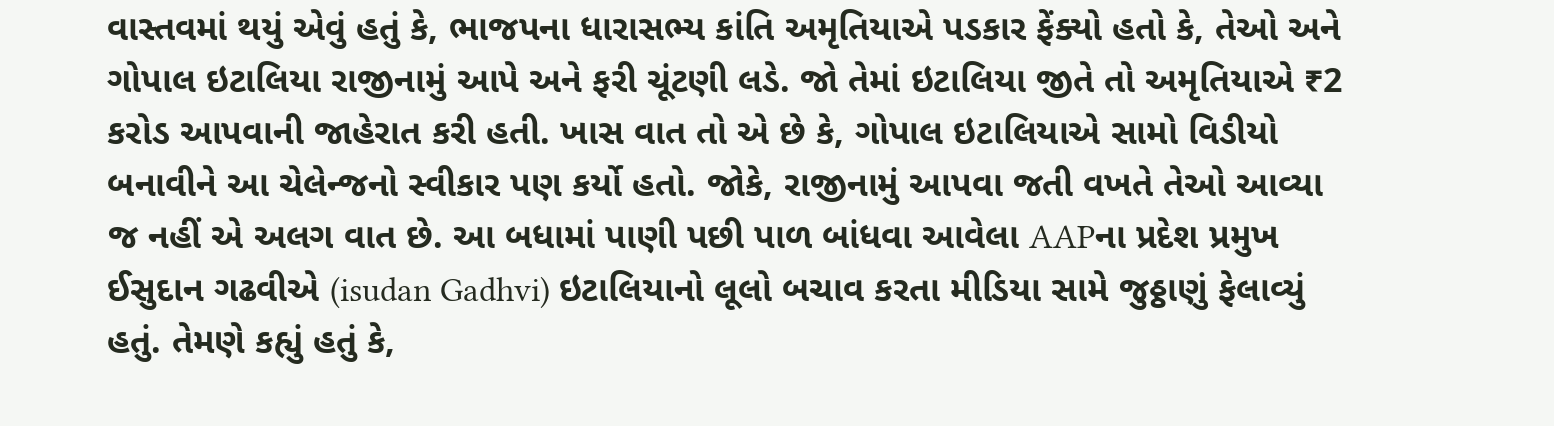વાસ્તવમાં થયું એવું હતું કે, ભાજપના ધારાસભ્ય કાંતિ અમૃતિયાએ પડકાર ફેંક્યો હતો કે, તેઓ અને ગોપાલ ઇટાલિયા રાજીનામું આપે અને ફરી ચૂંટણી લડે. જો તેમાં ઇટાલિયા જીતે તો અમૃતિયાએ ₹2 કરોડ આપવાની જાહેરાત કરી હતી. ખાસ વાત તો એ છે કે, ગોપાલ ઇટાલિયાએ સામો વિડીયો બનાવીને આ ચેલેન્જનો સ્વીકાર પણ કર્યો હતો. જોકે, રાજીનામું આપવા જતી વખતે તેઓ આવ્યા જ નહીં એ અલગ વાત છે. આ બધામાં પાણી પછી પાળ બાંધવા આવેલા AAPના પ્રદેશ પ્રમુખ ઈસુદાન ગઢવીએ (isudan Gadhvi) ઇટાલિયાનો લૂલો બચાવ કરતા મીડિયા સામે જુઠ્ઠાણું ફેલાવ્યું હતું. તેમણે કહ્યું હતું કે,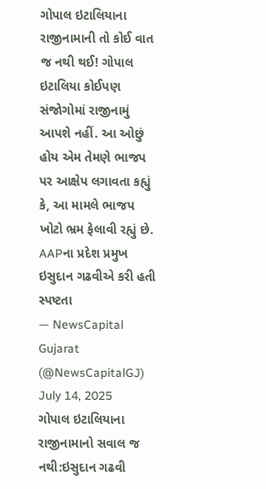ગોપાલ ઇટાલિયાના રાજીનામાની તો કોઈ વાત જ નથી થઈ! ગોપાલ ઇટાલિયા કોઈપણ સંજોગોમાં રાજીનામું આપશે નહીં. આ ઓછું હોય એમ તેમણે ભાજપ પર આક્ષેપ લગાવતા કહ્યું કે, આ મામલે ભાજપ ખોટો ભ્રમ ફેલાવી રહ્યું છે.
AAPના પ્રદેશ પ્રમુખ ઇસુદાન ગઢવીએ કરી હતી સ્પષ્ટતા
— NewsCapital Gujarat (@NewsCapitalGJ) July 14, 2025
ગોપાલ ઇટાલિયાના રાજીનામાનો સવાલ જ નથી:ઇસુદાન ગઢવી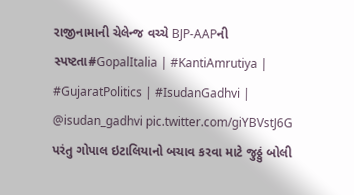રાજીનામાની ચેલેન્જ વચ્ચે BJP-AAPની સ્પષ્ટતા#GopalItalia | #KantiAmrutiya | #GujaratPolitics | #IsudanGadhvi | @isudan_gadhvi pic.twitter.com/giYBVstJ6G
પરંતુ ગોપાલ ઇટાલિયાનો બચાવ કરવા માટે જુઠ્ઠું બોલી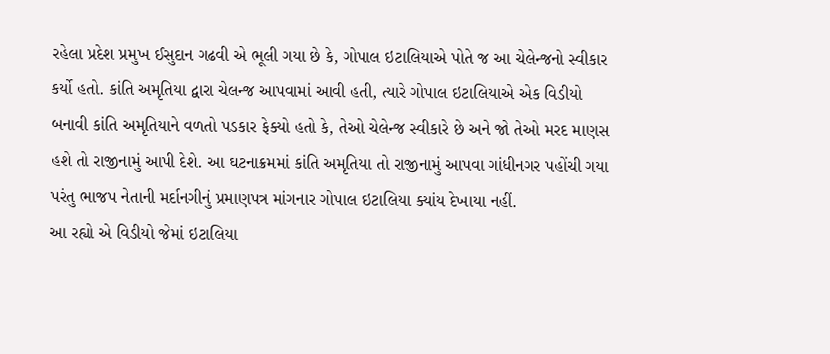રહેલા પ્રદેશ પ્રમુખ ઈસુદાન ગઢવી એ ભૂલી ગયા છે કે, ગોપાલ ઇટાલિયાએ પોતે જ આ ચેલેન્જનો સ્વીકાર કર્યો હતો. કાંતિ અમૃતિયા દ્વારા ચેલન્જ આપવામાં આવી હતી, ત્યારે ગોપાલ ઇટાલિયાએ એક વિડીયો બનાવી કાંતિ અમૃતિયાને વળતો પડકાર ફેક્યો હતો કે, તેઓ ચેલેન્જ સ્વીકારે છે અને જો તેઓ મરદ માણસ હશે તો રાજીનામું આપી દેશે. આ ઘટનાક્રમમાં કાંતિ અમૃતિયા તો રાજીનામું આપવા ગાંધીનગર પહોંચી ગયા પરંતુ ભાજપ નેતાની મર્દાનગીનું પ્રમાણપત્ર માંગનાર ગોપાલ ઇટાલિયા ક્યાંય દેખાયા નહીં.
આ રહ્યો એ વિડીયો જેમાં ઇટાલિયા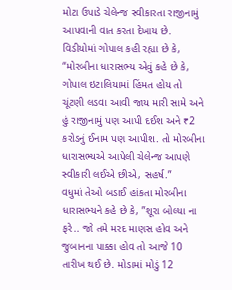મોટા ઉપાડે ચેલેન્જ સ્વીકારતા રાજીનામું આપવાની વાત કરતા દેખાય છે.
વિડીયોમાં ગોપાલ કહી રહ્યા છે કે, “મોરબીના ધારાસભ્ય એવું કહે છે કે, ગોપાલ ઇટાલિયામાં હિંમત હોય તો ચૂંટણી લડવા આવી જાય મારી સામે અને હું રાજીનામું પણ આપી દઈશ અને ₹2 કરોડનું ઈનામ પણ આપીશ. તો મોરબીના ધારાસભ્યએ આપેલી ચેલેન્જ આપણે સ્વીકારી લઈએ છીએ, સહર્ષ.”
વધુમાં તેઓ બડાઈ હાંકતા મોરબીના ધારાસભ્યને કહે છે કે, ”શૂરા બોલ્યા ના ફરે.. જો તમે મરદ માણસ હોવ અને જુબાનના પાક્કા હોવ તો આજે 10 તારીખ થઈ છે. મોડામાં મોડું 12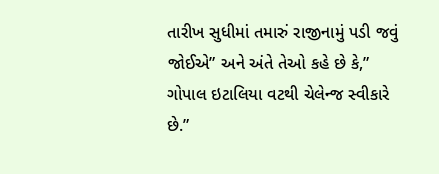તારીખ સુધીમાં તમારું રાજીનામું પડી જવું જોઈએ” અને અંતે તેઓ કહે છે કે,” ગોપાલ ઇટાલિયા વટથી ચેલેન્જ સ્વીકારે છે.”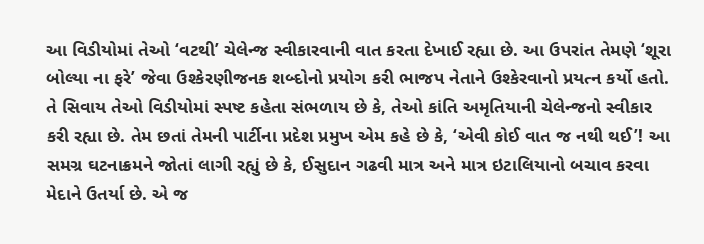આ વિડીયોમાં તેઓ ‘વટથી’ ચેલેન્જ સ્વીકારવાની વાત કરતા દેખાઈ રહ્યા છે. આ ઉપરાંત તેમણે ‘શૂરા બોલ્યા ના ફરે’ જેવા ઉશ્કેરણીજનક શબ્દોનો પ્રયોગ કરી ભાજપ નેતાને ઉશ્કેરવાનો પ્રયત્ન કર્યો હતો. તે સિવાય તેઓ વિડીયોમાં સ્પષ્ટ કહેતા સંભળાય છે કે, તેઓ કાંતિ અમૃતિયાની ચેલેન્જનો સ્વીકાર કરી રહ્યા છે. તેમ છતાં તેમની પાર્ટીના પ્રદેશ પ્રમુખ એમ કહે છે કે, ‘એવી કોઈ વાત જ નથી થઈ’! આ સમગ્ર ઘટનાક્રમને જોતાં લાગી રહ્યું છે કે, ઈસુદાન ગઢવી માત્ર અને માત્ર ઇટાલિયાનો બચાવ કરવા મેદાને ઉતર્યા છે. એ જ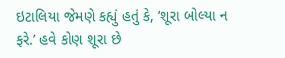ઇટાલિયા જેમણે કહ્યું હતું કે, ‘શૂરા બોલ્યા ન ફરે.’ હવે કોણ શૂરા છે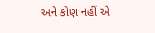અને કોણ નહીં એ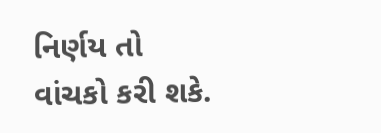નિર્ણય તો વાંચકો કરી શકે.